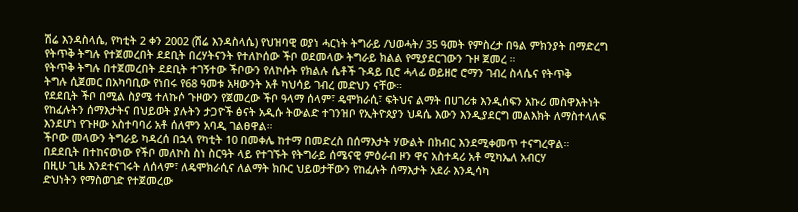ሽሬ እንዳስላሴ, የካቲት 2 ቀን 2002 (ሽሬ እንዳስላሴ) የህዝባዊ ወያነ ሓርነት ትግራይ /ህወሓት/ 35 ዓመት የምስረታ በዓል ምክንያት በማድረግ የትጥቅ ትግሉ የተጀመረበት ደደቢት በረሃትናንት የተለኮሰው ችቦ ወደመላው ትግራይ ክልል የሚያደርገውን ጉዞ ጀመረ ።
የትጥቅ ትግሉ በተጀመረበት ደደቢት ተገኝተው ችቦውን የለኮሱት የክልሉ ሴቶች ጉዳይ ቢሮ ሓላፊ ወይዘሮ ሮማን ገብረ ስላሴና የትጥቅ
ትግሉ ሲጀመር በአካባቢው የነበሩ የ68 ዓመቱ አዛውንት አቶ ካህሳይ ገብረ መድህን ናቸው።
የደደቢት ችቦ በሚል ስያሜ ተለኩሶ ጉዞውን የጀመረው ችቦ ዓላማ ሰላም፣ ዴሞክራሲ፣ ፍትህና ልማት በሀገሪቱ እንዲሰፍን አኩሪ መስዋእትነት የከፈሉትን ሰማእታትና በህይወት ያሉትን ታጋዮች ፅናት አዲሱ ትውልድ ተገንዝቦ የኢትዮጰያን ህዳሴ እውን እንዲያደርግ መልእክት ለማስተላለፍ እንደሆነ የጉዞው አስተባባሪ አቶ ሰለሞን አባዲ ገልፀዋል።
ችቦው መላውን ትግራይ ካዳረሰ በኋላ የካቲት 10 በመቀሌ ከተማ በመድረስ በሰማእታት ሃውልት በክብር እንደሚቀመጥ ተናግረዋል።
በደደቢት በተከናወነው የችቦ መለኮስ ስነ ስርዓት ላይ የተገኙት የትግራይ ሰሜናዊ ምዕራብ ዞን ዋና አስተዳሪ አቶ ሚካኤለ አብርሃ
በዚሁ ጊዜ እንደተናገሩት ለሰላም፣ ለዴሞክራሲና ለልማት ክቡር ህይወታቸውን የከፈሉት ሰማእታት አደራ እንዲሳካ
ድህነትን የማስወገድ የተጀመረው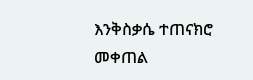እንቅስቃሴ ተጠናክሮ መቀጠል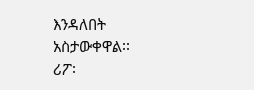እንዳለበት አስታውቀዋል፡፡
ሪፖ፡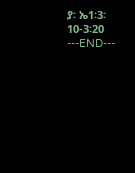ያ፡ ኤ1፡3፡10-3፡20
---END---